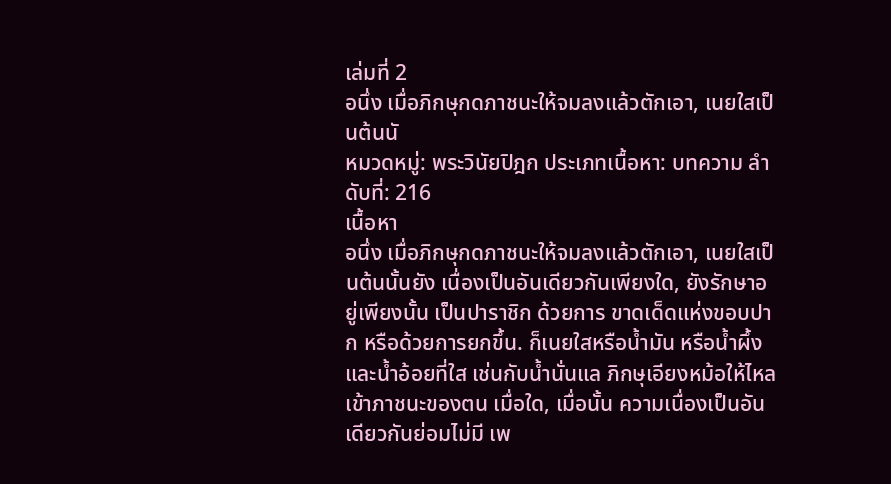เล่มที่ 2
อนึ่ง เมื่อภิกษุกดภาชนะให้จมลงแล้วตักเอา, เนยใสเป็นต้นนั
หมวดหมู่: พระวินัยปิฎก ประเภทเนื้อหา: บทความ ลำดับที่: 216
เนื้อหา
อนึ่ง เมื่อภิกษุกดภาชนะให้จมลงแล้วตักเอา, เนยใสเป็นต้นนั้นยัง เนื่องเป็นอันเดียวกันเพียงใด, ยังรักษาอยู่เพียงนั้น เป็นปาราชิก ด้วยการ ขาดเด็ดแห่งขอบปาก หรือด้วยการยกขึ้น. ก็เนยใสหรือน้ำมัน หรือน้ำผึ้ง และน้ำอ้อยที่ใส เช่นกับน้ำนั่นแล ภิกษุเอียงหม้อให้ไหลเข้าภาชนะของตน เมื่อใด, เมื่อนั้น ความเนื่องเป็นอันเดียวกันย่อมไม่มี เพ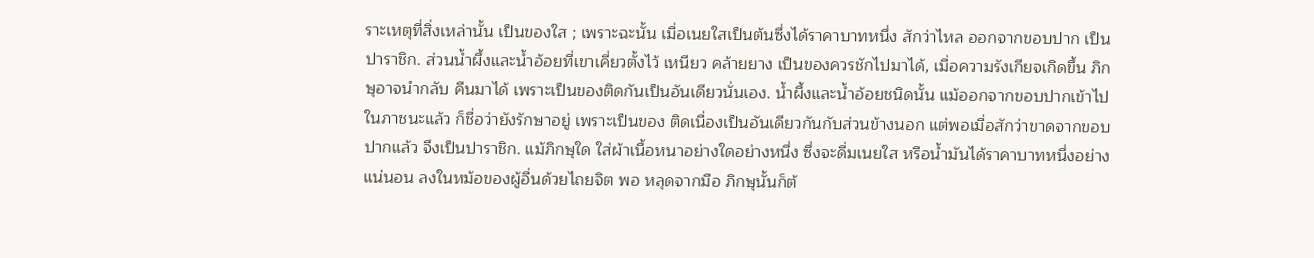ราะเหตุที่สิ่งเหล่านั้น เป็นของใส ; เพราะฉะนั้น เมื่อเนยใสเป็นต้นซึ่งได้ราคาบาทหนึ่ง สักว่าไหล ออกจากขอบปาก เป็นปาราชิก. ส่วนน้ำผึ้งและน้ำอ้อยที่เขาเคี่ยวตั้งไว้ เหนียว คล้ายยาง เป็นของควรชักไปมาได้, เมื่อความรังเกียจเกิดขึ้น ภิกษุอาจนำกลับ คืนมาได้ เพราะเป็นของติดกันเป็นอันเดียวนั่นเอง. น้ำผึ้งและน้ำอ้อยชนิดนั้น แม้ออกจากขอบปากเข้าไปในภาชนะแล้ว ก็ชื่อว่ายังรักษาอยู่ เพราะเป็นของ ติดเนื่องเป็นอันเดียวกันกับส่วนข้างนอก แต่พอเมื่อสักว่าขาดจากขอบปากแล้ว จึงเป็นปาราชิก. แม้ภิกษุใด ใส่ผ้าเนื้อหนาอย่างใดอย่างหนึ่ง ซึ่งจะดื่มเนยใส หรือน้ำมันได้ราคาบาทหนึ่งอย่างแน่นอน ลงในหม้อของผู้อื่นด้วยไถยจิต พอ หลุดจากมือ ภิกษุนั้นก็ต้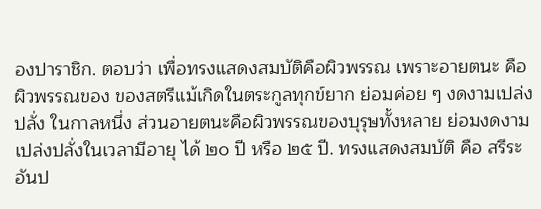องปาราชิก. ตอบว่า เพื่อทรงแสดงสมบัติคือผิวพรรณ เพราะอายตนะ คือผิวพรรณของ ของสตรีแม้เกิดในตระกูลทุกข์ยาก ย่อมค่อย ๆ งดงามเปล่งปลั่ง ในกาลหนึ่ง ส่วนอายตนะคือผิวพรรณของบุรุษทั้งหลาย ย่อมงดงามเปล่งปลั่งในเวลามีอายุ ได้ ๒๐ ปี หรือ ๒๕ ปี. ทรงแสดงสมบัติ คือ สรีระ อันป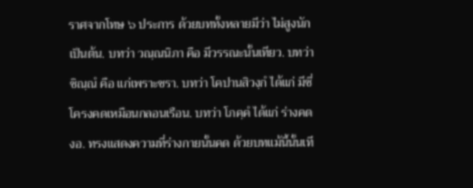ราศจากโทษ ๖ ประการ ด้วยบททั้งหลายมีว่า ไม่สูงนัก เป็นต้น. บทว่า วณฺณนิภา คือ มีวรรณะนั้นเทียว. บทว่า ชิณฺณํ คือ แก่เพราะชรา. บทว่า โคปานสิวงฺกํ ได้แก่ มีซี่โครงคดเหมือนกลอนเรือน. บทว่า โภคฺคํ ได้แก่ ร่างคดงอ. ทรงแสดงความที่ร่างกายนั้นคด ด้วยบทแม้นี้นั้นเที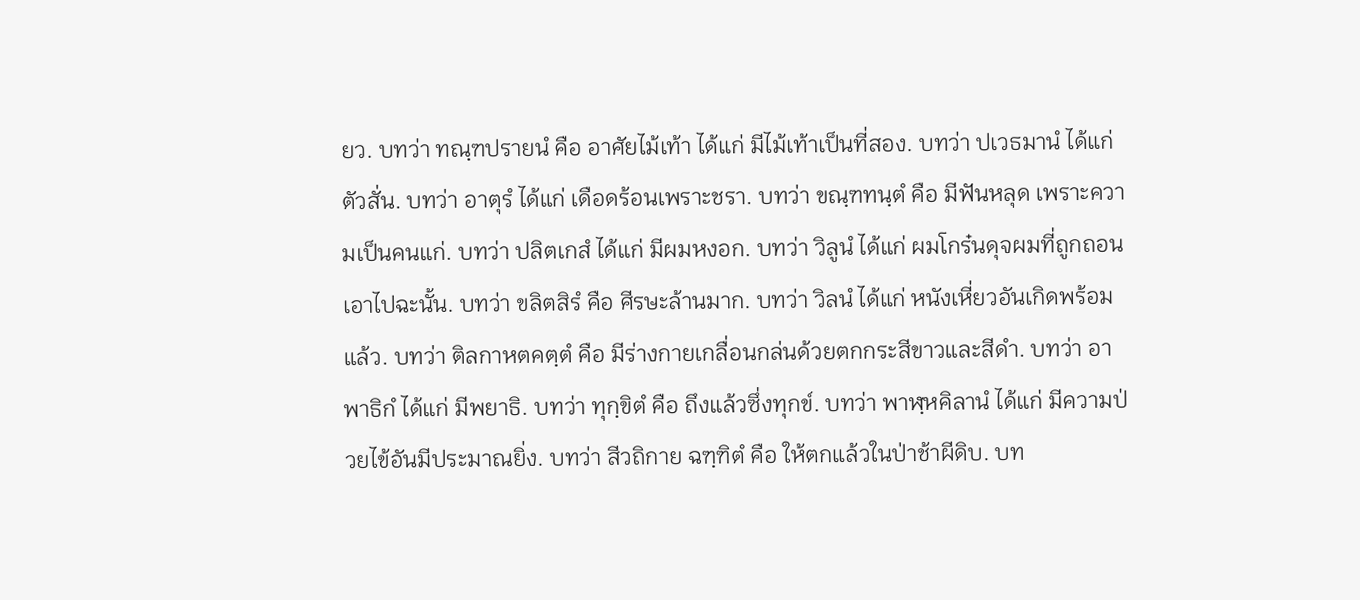ยว. บทว่า ทณฺฑปรายนํ คือ อาศัยไม้เท้า ได้แก่ มีไม้เท้าเป็นที่สอง. บทว่า ปเวธมานํ ได้แก่ ตัวสั่น. บทว่า อาตุรํ ได้แก่ เดือดร้อนเพราะชรา. บทว่า ขณฺฑทนฺตํ คือ มีฟันหลุด เพราะความเป็นคนแก่. บทว่า ปลิตเกสํ ได้แก่ มีผมหงอก. บทว่า วิลูนํ ได้แก่ ผมโกร๋นดุจผมที่ถูกถอนเอาไปฉะนั้น. บทว่า ขลิตสิรํ คือ ศีรษะล้านมาก. บทว่า วิลนํ ได้แก่ หนังเหี่ยวอันเกิดพร้อมแล้ว. บทว่า ติลกาหตคตฺตํ คือ มีร่างกายเกลื่อนกล่นด้วยตกกระสีขาวและสีดำ. บทว่า อาพาธิกํ ได้แก่ มีพยาธิ. บทว่า ทุกฺขิตํ คือ ถึงแล้วซึ่งทุกข์. บทว่า พาฬฺหคิลานํ ได้แก่ มีความป่วยไข้อันมีประมาณยิ่ง. บทว่า สีวถิกาย ฉฑฺฑิตํ คือ ให้ตกแล้วในป่าช้าผีดิบ. บท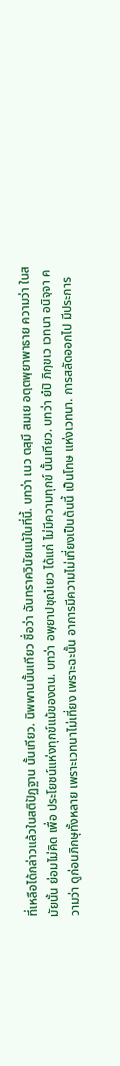ที่เหลือได้กล่าวแล้วในสติปัฏฐาน นั้นเทียว. นิพพานนั้นเทียว ชื่อว่า ฉันทราควินัยแม้ในที่นี้. บทว่า เนว ตสฺมึ สมเย อตฺตพฺยาพาธาย ความว่า ในสมัยนั้น ย่อมไม่คิด เพื่อ ประโยชน์แห่งทุกข์แม้ของตน. บทว่า อพฺยาปชฺฌํเยว ได้แก่ ไม่มีความทุกข์ นั้นเทียว. บทว่า ยํปิ ภิกฺขเว เวทนา อนิจฺจา ความว่า ดูก่อนภิกษุทั้งหลาย เพราะเวทนาไม่เที่ยง เพราะฉะนั้น อาการมีความไม่เที่ยงเป็นต้นนี้ เป็นโทษ แห่งเวทนา. การสลัดออกไป มีประการ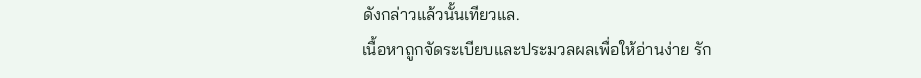ดังกล่าวแล้วนั้นเทียวแล.
เนื้อหาถูกจัดระเบียบและประมวลผลเพื่อให้อ่านง่าย รัก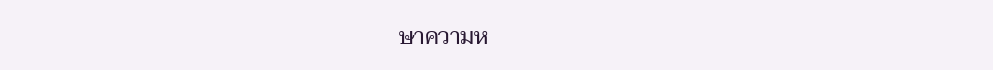ษาความห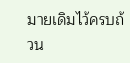มายเดิมไว้ครบถ้วน